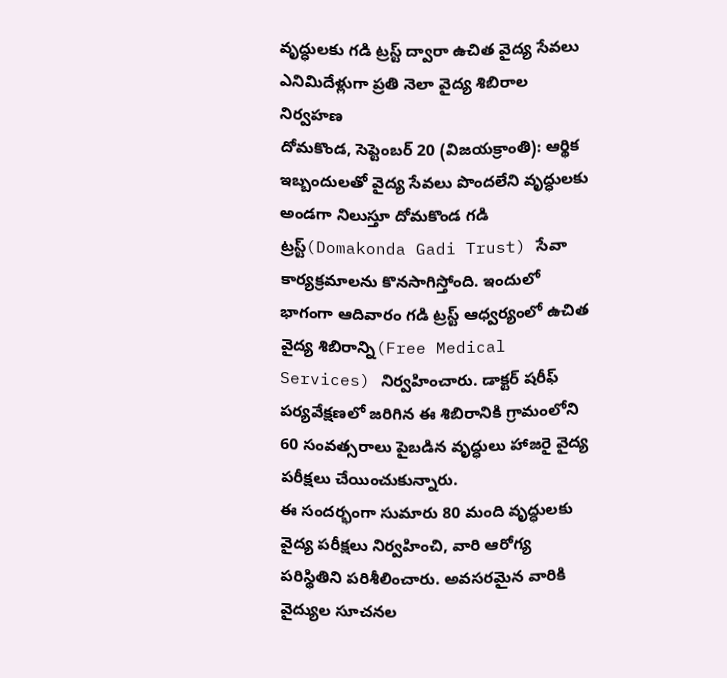వృద్ధులకు గడి ట్రస్ట్ ద్వారా ఉచిత వైద్య సేవలు
ఎనిమిదేళ్లుగా ప్రతి నెలా వైద్య శిబిరాల నిర్వహణ
దోమకొండ, సెప్టెంబర్ 20 (విజయక్రాంతి): ఆర్థిక ఇబ్బందులతో వైద్య సేవలు పొందలేని వృద్ధులకు అండగా నిలుస్తూ దోమకొండ గడి ట్రస్ట్(Domakonda Gadi Trust) సేవా కార్యక్రమాలను కొనసాగిస్తోంది. ఇందులో భాగంగా ఆదివారం గడి ట్రస్ట్ ఆధ్వర్యంలో ఉచిత వైద్య శిబిరాన్ని(Free Medical Services) నిర్వహించారు. డాక్టర్ షరీఫ్ పర్యవేక్షణలో జరిగిన ఈ శిబిరానికి గ్రామంలోని 60 సంవత్సరాలు పైబడిన వృద్ధులు హాజరై వైద్య పరీక్షలు చేయించుకున్నారు.
ఈ సందర్భంగా సుమారు 80 మంది వృద్ధులకు వైద్య పరీక్షలు నిర్వహించి, వారి ఆరోగ్య పరిస్థితిని పరిశీలించారు. అవసరమైన వారికి వైద్యుల సూచనల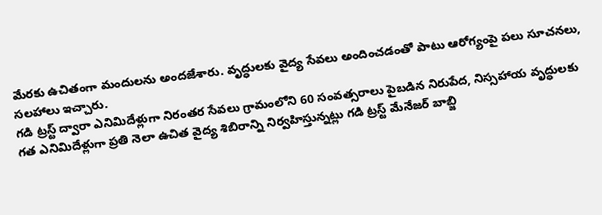మేరకు ఉచితంగా మందులను అందజేశారు. వృద్ధులకు వైద్య సేవలు అందించడంతో పాటు ఆరోగ్యంపై పలు సూచనలు, సలహాలు ఇచ్చారు.
గడి ట్రస్ట్ ద్వారా ఎనిమిదేళ్లుగా నిరంతర సేవలు గ్రామంలోని 60 సంవత్సరాలు పైబడిన నిరుపేద, నిస్సహాయ వృద్ధులకు గత ఎనిమిదేళ్లుగా ప్రతి నెలా ఉచిత వైద్య శిబిరాన్ని నిర్వహిస్తున్నట్లు గడి ట్రస్ట్ మేనేజర్ బాబ్జి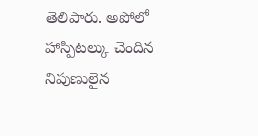తెలిపారు. అపోలో హాస్పిటల్కు చెందిన నిపుణులైన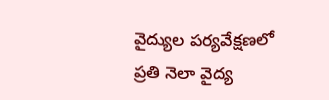వైద్యుల పర్యవేక్షణలో ప్రతి నెలా వైద్య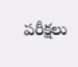పరీక్షలు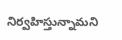నిర్వహిస్తున్నామని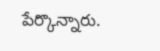పేర్కొన్నారు.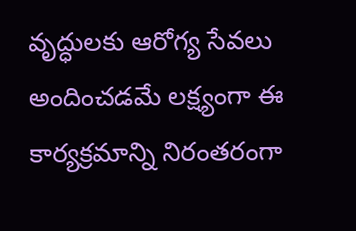వృద్ధులకు ఆరోగ్య సేవలు అందించడమే లక్ష్యంగా ఈ కార్యక్రమాన్ని నిరంతరంగా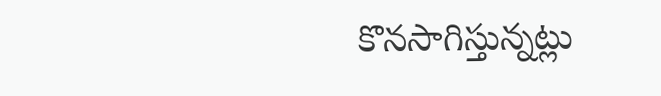కొనసాగిస్తున్నట్లు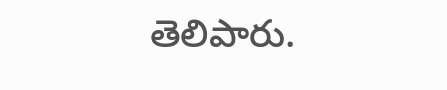తెలిపారు.